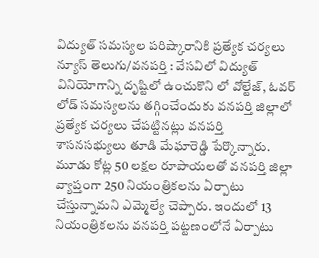విద్యుత్ సమస్యల పరిష్కారానికి ప్రత్యేక చర్యలు
న్యూస్ తెలుగు/వనపర్తి : వేసవిలో విద్యుత్ వినియోగాన్ని దృష్టిలో ఉంచుకొని లో వోల్టేజ్, ఓవర్ లోడ్ సమస్యలను తగ్గించేందుకు వనపర్తి జిల్లాలో ప్రత్యేక చర్యలు చేపట్టినట్లు వనపర్తి శాసనసభ్యులు తూడి మేఘారెడ్డి పేర్కొన్నారు. మూడు కోట్ల 50 లక్షల రూపాయలతో వనపర్తి జిల్లా వ్యాప్తంగా 250 నియంత్రికలను ఏర్పాటు చేస్తున్నామని ఎమ్మెల్యే చెప్పారు. ఇందులో 13 నియంత్రికలను వనపర్తి పట్టణంలోనే ఏర్పాటు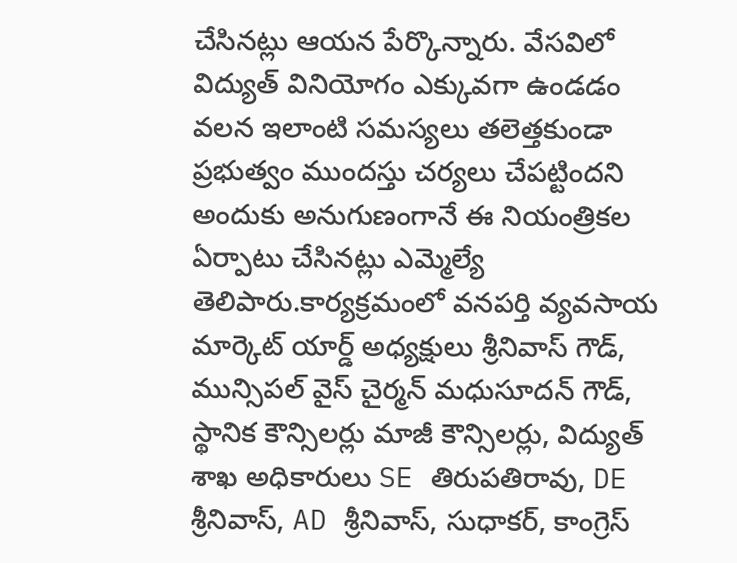చేసినట్లు ఆయన పేర్కొన్నారు. వేసవిలో విద్యుత్ వినియోగం ఎక్కువగా ఉండడం వలన ఇలాంటి సమస్యలు తలెత్తకుండా ప్రభుత్వం ముందస్తు చర్యలు చేపట్టిందని అందుకు అనుగుణంగానే ఈ నియంత్రికల ఏర్పాటు చేసినట్లు ఎమ్మెల్యే తెలిపారు.కార్యక్రమంలో వనపర్తి వ్యవసాయ మార్కెట్ యార్డ్ అధ్యక్షులు శ్రీనివాస్ గౌడ్, మున్సిపల్ వైస్ చైర్మన్ మధుసూదన్ గౌడ్, స్థానిక కౌన్సిలర్లు మాజీ కౌన్సిలర్లు, విద్యుత్ శాఖ అధికారులు SE తిరుపతిరావు, DE శ్రీనివాస్, AD శ్రీనివాస్, సుధాకర్, కాంగ్రెస్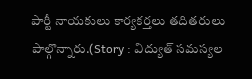పార్టీ నాయకులు కార్యకర్తలు తదితరులు పాల్గొన్నారు.(Story : విద్యుత్ సమస్యల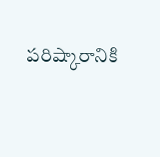పరిష్కారానికి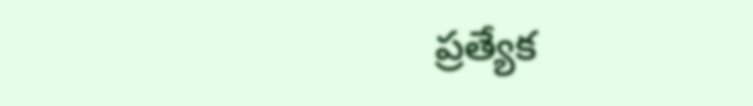ప్రత్యేక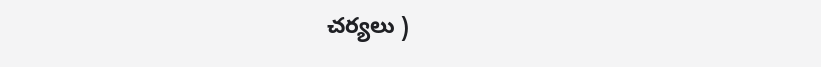చర్యలు )